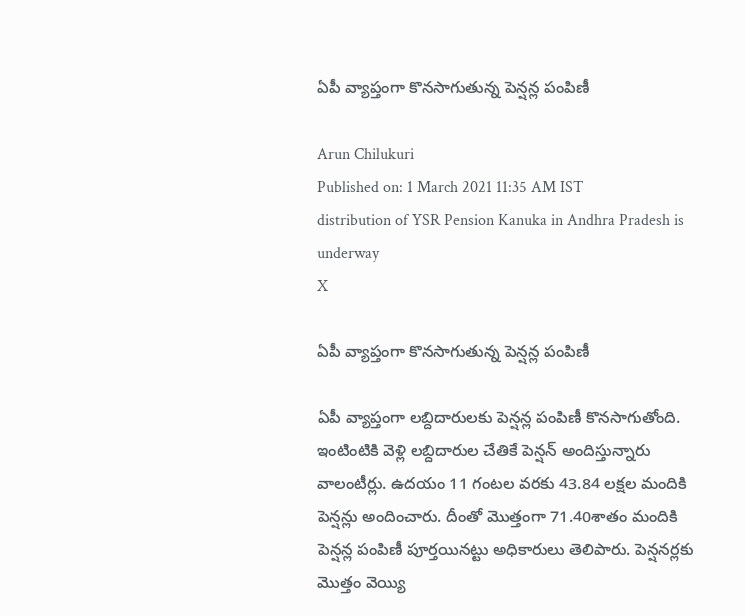ఏపీ వ్యాప్తంగా కొనసాగుతున్న పెన్షన్ల పంపిణీ

Arun Chilukuri
Published on: 1 March 2021 11:35 AM IST
distribution of YSR Pension Kanuka in Andhra Pradesh is underway
X

ఏపీ వ్యాప్తంగా కొనసాగుతున్న పెన్షన్ల పంపిణీ

ఏపీ వ్యాప్తంగా లబ్దిదారులకు పెన్షన్ల పంపిణీ కొనసాగుతోంది. ఇంటింటికి వెళ్లి లబ్దిదారుల చేతికే పెన్షన్ అందిస్తున్నారు వాలంటీర్లు. ఉదయం 11 గంటల వరకు 43.84 లక్షల మందికి పెన్షన్లు అందించారు. దీంతో మొత్తంగా 71.40శాతం మందికి పెన్షన్ల పంపిణీ పూర్తయినట్టు అధికారులు తెలిపారు. పెన్షనర్లకు మొత్తం వెయ్యి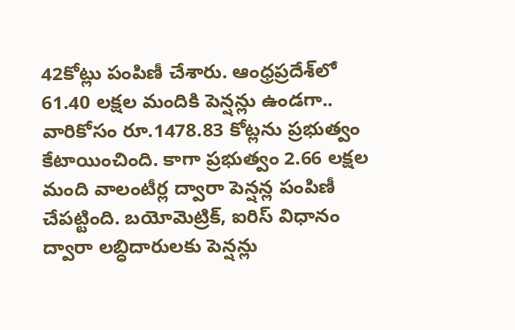42కోట్లు పంపిణీ చేశారు. ఆంధ్రప్రదేశ్‌లో 61.40 లక్షల మందికి పెన్షన్లు ఉండగా.. వారికోసం రూ.1478.83 కోట్లను ప్రభుత్వం కేటాయించింది. కాగా ప్రభుత్వం 2.66 లక్షల మంది వాలంటీర్ల ద్వారా పెన్షన్ల పంపిణీ చేపట్టింది. బయోమెట్రిక్‌, ఐరిస్‌ విధానం ద్వారా లబ్ధిదారులకు పెన్షన్లు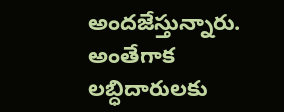అందజేస్తున్నారు. అంతేగాక లబ్ధిదారులకు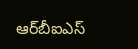ఆర్‌బీఐఎస్‌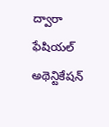ద్వారా ఫేషియల్‌ అథెన్టికేషన్‌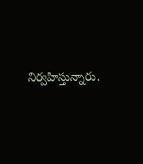నిర్వహిస్తున్నారు.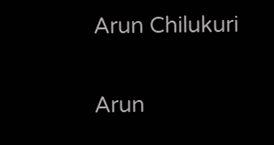Arun Chilukuri

Arun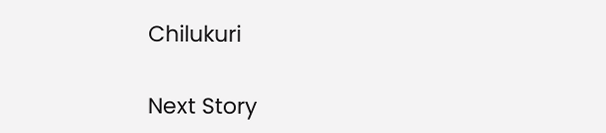Chilukuri

Next Story